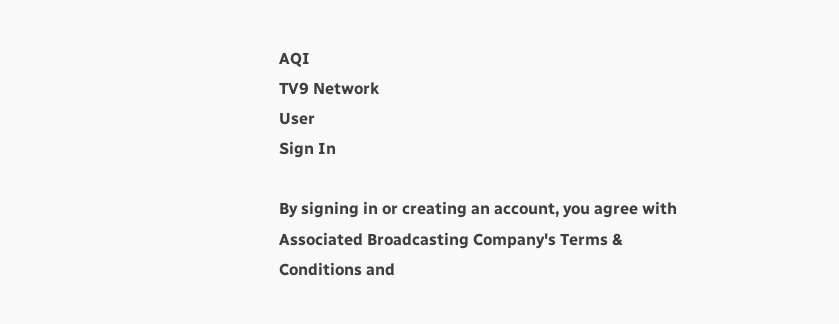AQI
TV9 Network
User
Sign In

By signing in or creating an account, you agree with Associated Broadcasting Company's Terms & Conditions and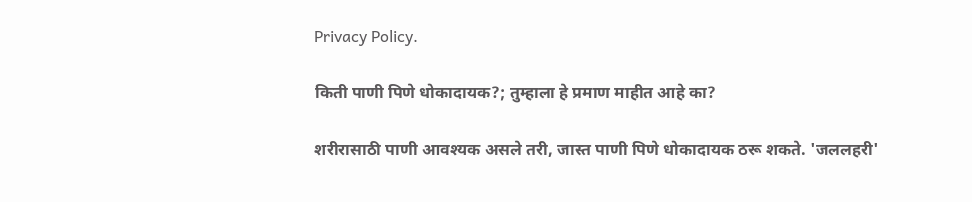Privacy Policy.

किती पाणी पिणे धोकादायक?; तुम्हाला हे प्रमाण माहीत आहे का?

शरीरासाठी पाणी आवश्यक असले तरी, जास्त पाणी पिणे धोकादायक ठरू शकते. 'जललहरी'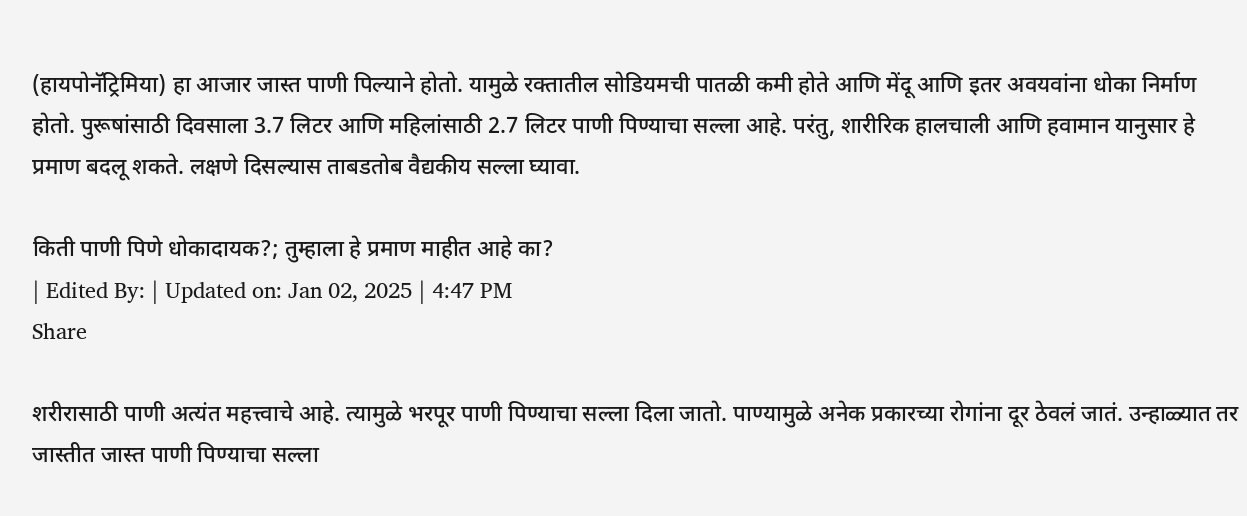(हायपोनॅट्रिमिया) हा आजार जास्त पाणी पिल्याने होतो. यामुळे रक्तातील सोडियमची पातळी कमी होते आणि मेंदू आणि इतर अवयवांना धोका निर्माण होतो. पुरूषांसाठी दिवसाला 3.7 लिटर आणि महिलांसाठी 2.7 लिटर पाणी पिण्याचा सल्ला आहे. परंतु, शारीरिक हालचाली आणि हवामान यानुसार हे प्रमाण बदलू शकते. लक्षणे दिसल्यास ताबडतोब वैद्यकीय सल्ला घ्यावा.

किती पाणी पिणे धोकादायक?; तुम्हाला हे प्रमाण माहीत आहे का?
| Edited By: | Updated on: Jan 02, 2025 | 4:47 PM
Share

शरीरासाठी पाणी अत्यंत महत्त्वाचे आहे. त्यामुळे भरपूर पाणी पिण्याचा सल्ला दिला जातो. पाण्यामुळे अनेक प्रकारच्या रोगांना दूर ठेवलं जातं. उन्हाळ्यात तर जास्तीत जास्त पाणी पिण्याचा सल्ला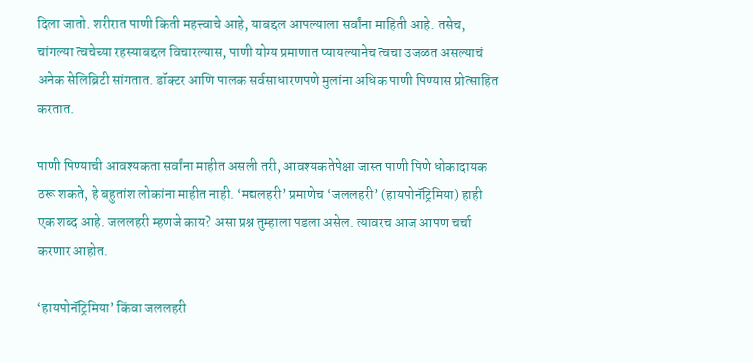दिला जातो. शरीरात पाणी किती महत्त्वाचे आहे, याबद्दल आपल्याला सर्वांना माहिती आहे. तसेच, चांगल्या त्वचेच्या रहस्याबद्दल विचारल्यास, पाणी योग्य प्रमाणात प्यायल्यानेच त्वचा उजळत असल्याचं अनेक सेलिब्रिटी सांगतात. डॉक्टर आणि पालक सर्वसाधारणपणे मुलांना अधिक पाणी पिण्यास प्रोत्साहित करतात.

पाणी पिण्याची आवश्यकता सर्वांना माहीत असली तरी, आवश्यकतेपेक्षा जास्त पाणी पिणे धोकादायक ठरू शकते, हे बहुतांश लोकांना माहीत नाही. ‘मद्यलहरी’ प्रमाणेच ‘जललहरी’ (हायपोनॅट्रिमिया) हाही एक शब्द आहे. जललहरी म्हणजे काय? असा प्रश्न तुम्हाला पडला असेल. त्यावरच आज आपण चर्चा करणार आहोत.

‘हायपोनॅट्रिमिया’ किंवा जललहरी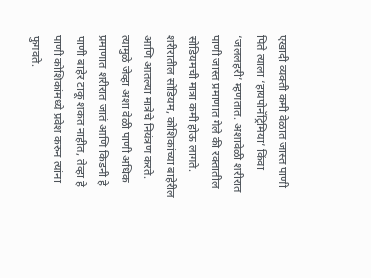एखादी व्यक्ती कमी वेळात जास्त पाणी पिते त्याला ‘हायपोनॅट्रिमिया’ किंवा ‘जललहरी’ म्हणतात. अशावेळी शरीरात पाणी जास्त प्रमाणात गेले की रक्तातील सोडियमची मात्रा कमी होऊ लागते. शरीरातील सोडियम, कोशिकांच्या बाहेरील आणि आतल्या मात्रेचे नियंत्रण करते. त्यामुळे जेव्हा अशा वेळी पाणी अधिक प्रमाणात शरीरात जातं आणि किडनी हे पाणी बाहेर टाकू शकत नाहीत, तेव्हा हे पाणी कोशिकांमध्ये प्रवेश करुन त्यांना फुगवते.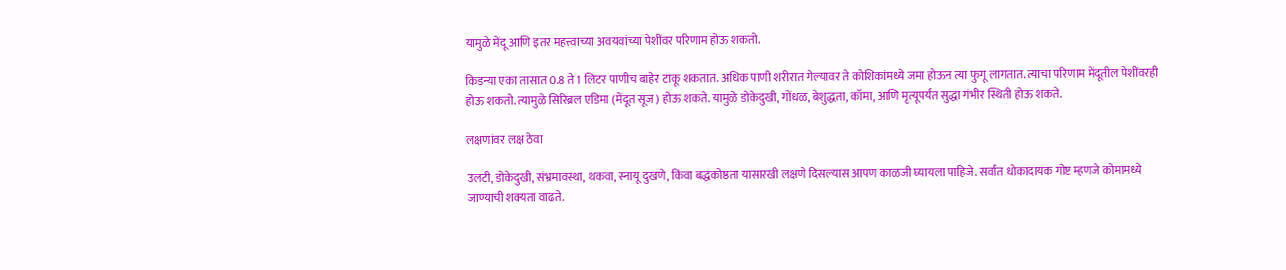यामुळे मेंदू आणि इतर महत्त्वाच्या अवयवांच्या पेशींवर परिणाम होऊ शकतो.

किडन्या एका तासात 0.8 ते 1 लिटर पाणीच बाहेर टाकू शकतात. अधिक पाणी शरीरात गेल्यावर ते कोशिकांमध्ये जमा होऊन त्या फुगू लागतात. त्याचा परिणाम मेंदूतील पेशींवरही होऊ शकतो. त्यामुळे सिरिब्रल एडिमा (मेंदूत सूज) होऊ शकते. यामुळे डोकेदुखी, गोंधळ, बेशुद्धता, कॉमा, आणि मृत्यूपर्यंत सुद्धा गंभीर स्थिती होऊ शकते.

लक्षणांवर लक्ष ठेवा

उलटी, डोकेदुखी, संभ्रमावस्था, थकवा, स्नायू दुखणे, किंवा बद्धकोष्ठता यासारखी लक्षणे दिसल्यास आपण काळजी घ्यायला पाहिजे. सर्वात धोकादायक गोष्ट म्हणजे कोमामध्ये जाण्याची शक्यता वाढते.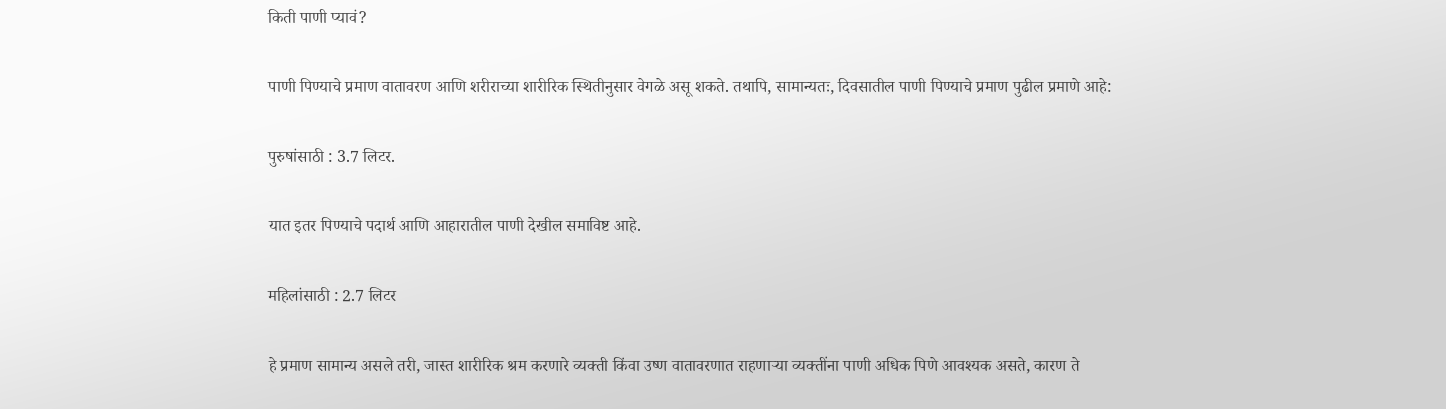किती पाणी प्यावं?

पाणी पिण्याचे प्रमाण वातावरण आणि शरीराच्या शारीरिक स्थितीनुसार वेगळे असू शकते. तथापि, सामान्यतः, दिवसातील पाणी पिण्याचे प्रमाण पुढील प्रमाणे आहे:

पुरुषांसाठी : 3.7 लिटर.

यात इतर पिण्याचे पदार्थ आणि आहारातील पाणी देखील समाविष्ट आहे.

महिलांसाठी : 2.7 लिटर

हे प्रमाण सामान्य असले तरी, जास्त शारीरिक श्रम करणारे व्यक्ती किंवा उष्ण वातावरणात राहणाऱ्या व्यक्तींना पाणी अधिक पिणे आवश्यक असते, कारण ते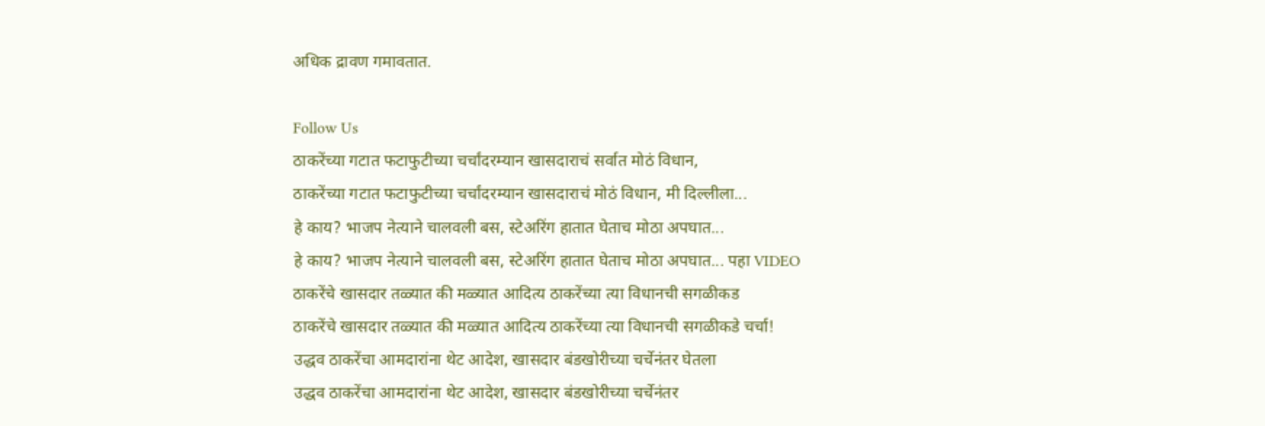अधिक द्रावण गमावतात.

Follow Us
ठाकरेंच्या गटात फटाफुटीच्या चर्चांदरम्यान खासदाराचं सर्वात मोठं विधान,
ठाकरेंच्या गटात फटाफुटीच्या चर्चांदरम्यान खासदाराचं मोठं विधान, मी दिल्लीला...
हे काय? भाजप नेत्याने चालवली बस, स्टेअरिंग हातात घेताच मोठा अपघात...
हे काय? भाजप नेत्याने चालवली बस, स्टेअरिंग हातात घेताच मोठा अपघात... पहा VIDEO
ठाकरेंचे खासदार तळ्यात की मळ्यात आदित्य ठाकरेंच्या त्या विधानची सगळीकड
ठाकरेंचे खासदार तळ्यात की मळ्यात आदित्य ठाकरेंच्या त्या विधानची सगळीकडे चर्चा!
उद्धव ठाकरेंचा आमदारांना थेट आदेश, खासदार बंडखोरीच्या चर्चेनंतर घेतला
उद्धव ठाकरेंचा आमदारांना थेट आदेश, खासदार बंडखोरीच्या चर्चेनंतर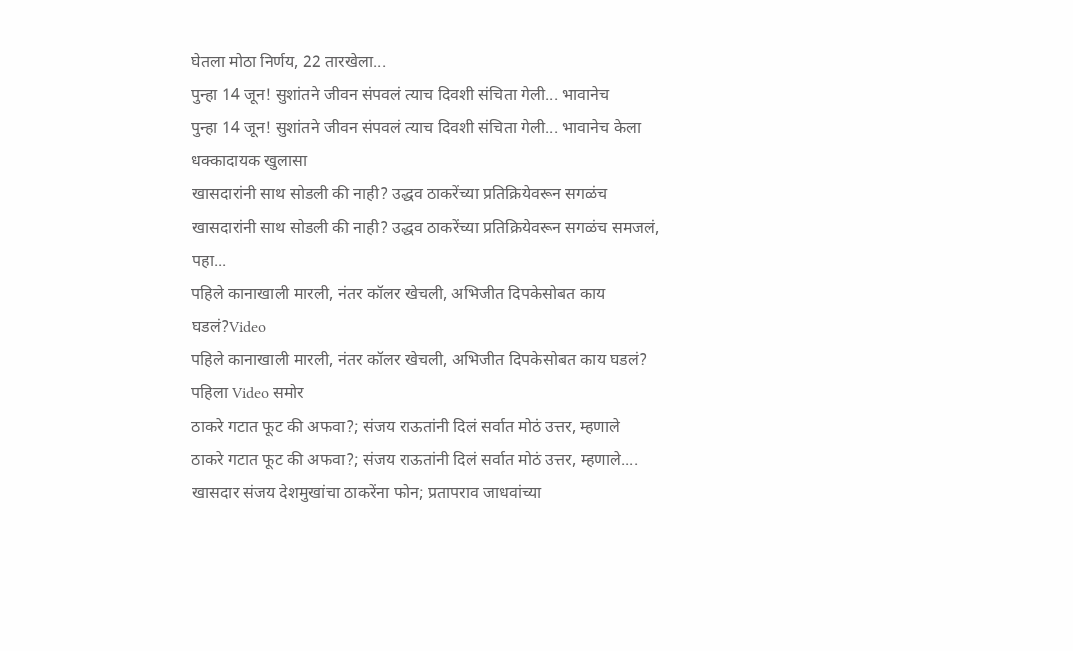घेतला मोठा निर्णय, 22 तारखेला...
पुन्हा 14 जून! सुशांतने जीवन संपवलं त्याच दिवशी संचिता गेली... भावानेच
पुन्हा 14 जून! सुशांतने जीवन संपवलं त्याच दिवशी संचिता गेली... भावानेच केला धक्कादायक खुलासा
खासदारांनी साथ सोडली की नाही? उद्धव ठाकरेंच्या प्रतिक्रियेवरून सगळंच
खासदारांनी साथ सोडली की नाही? उद्धव ठाकरेंच्या प्रतिक्रियेवरून सगळंच समजलं, पहा...
पहिले कानाखाली मारली, नंतर कॉलर खेचली, अभिजीत दिपकेसोबत काय घडलं?Video
पहिले कानाखाली मारली, नंतर कॉलर खेचली, अभिजीत दिपकेसोबत काय घडलं? पहिला Video समोर
ठाकरे गटात फूट की अफवा?; संजय राऊतांनी दिलं सर्वात मोठं उत्तर, म्हणाले
ठाकरे गटात फूट की अफवा?; संजय राऊतांनी दिलं सर्वात मोठं उत्तर, म्हणाले....
खासदार संजय देशमुखांचा ठाकरेंना फोन; प्रतापराव जाधवांच्या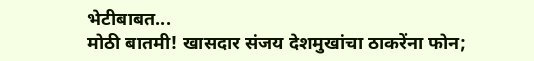भेटीबाबत...
मोठी बातमी! खासदार संजय देशमुखांचा ठाकरेंना फोन;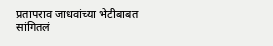प्रतापराव जाधवांच्या भेटीबाबत सांगितलं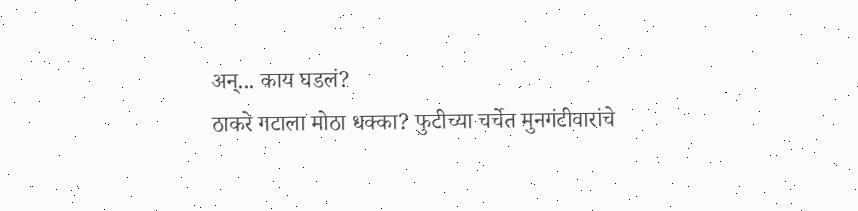अन्... काय घडलं?
ठाकरे गटाला मोठा धक्का? फुटीच्या चर्चेत मुनगंटीवारांचे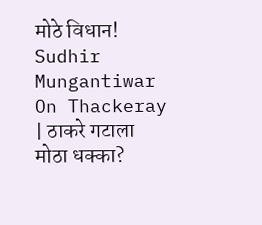मोठे विधान!
Sudhir Mungantiwar On Thackeray | ठाकरे गटाला मोठा धक्का?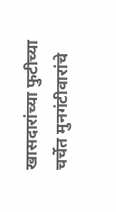खासदारांच्या फुटीच्या चर्चेत मुनगंटीवारांचे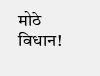मोठे विधान!